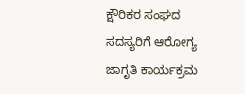ಕ್ಷೌರಿಕರ ಸಂಘದ ಸದಸ್ಯರಿಗೆ ಆರೋಗ್ಯ ಜಾಗೃತಿ ಕಾರ್ಯಕ್ರಮ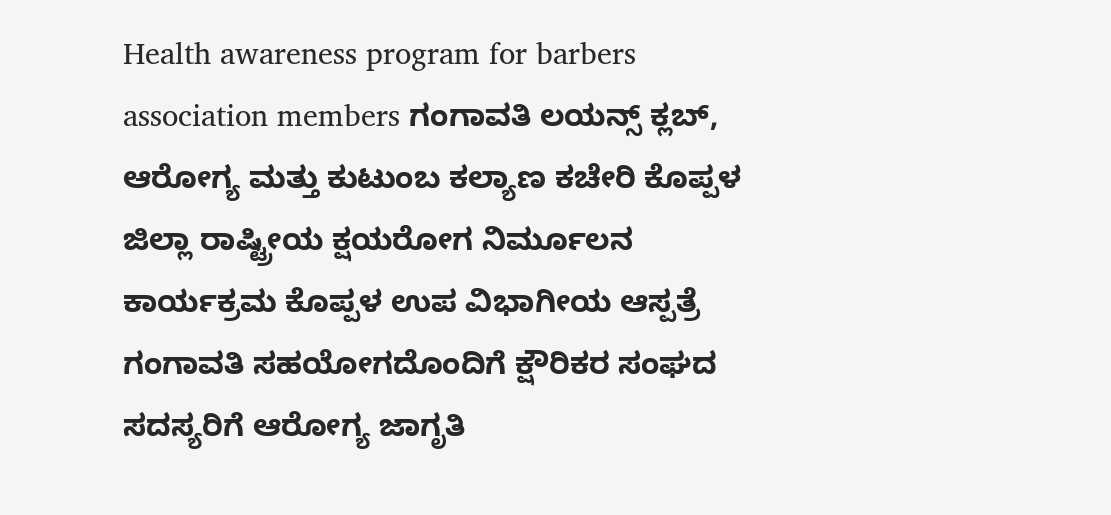Health awareness program for barbers association members ಗಂಗಾವತಿ ಲಯನ್ಸ್ ಕ್ಲಬ್, ಆರೋಗ್ಯ ಮತ್ತು ಕುಟುಂಬ ಕಲ್ಯಾಣ ಕಚೇರಿ ಕೊಪ್ಪಳ ಜಿಲ್ಲಾ ರಾಷ್ಟ್ರೀಯ ಕ್ಷಯರೋಗ ನಿರ್ಮೂಲನ ಕಾರ್ಯಕ್ರಮ ಕೊಪ್ಪಳ ಉಪ ವಿಭಾಗೀಯ ಆಸ್ಪತ್ರೆ ಗಂಗಾವತಿ ಸಹಯೋಗದೊಂದಿಗೆ ಕ್ಷೌರಿಕರ ಸಂಘದ ಸದಸ್ಯರಿಗೆ ಆರೋಗ್ಯ ಜಾಗೃತಿ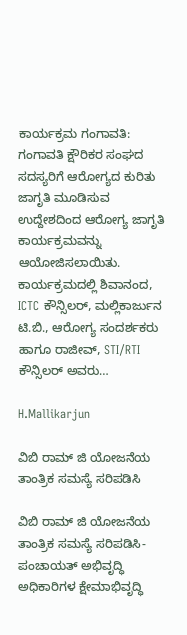ಕಾರ್ಯಕ್ರಮ ಗಂಗಾವತಿ: ಗಂಗಾವತಿ ಕ್ಷೌರಿಕರ ಸಂಘದ ಸದಸ್ಯರಿಗೆ ಆರೋಗ್ಯದ ಕುರಿತು ಜಾಗೃತಿ ಮೂಡಿಸುವ ಉದ್ದೇಶದಿಂದ ಆರೋಗ್ಯ ಜಾಗೃತಿ ಕಾರ್ಯಕ್ರಮವನ್ನು ಆಯೋಜಿಸಲಾಯಿತು. ಕಾರ್ಯಕ್ರಮದಲ್ಲಿ ಶಿವಾನಂದ, ICTC ಕೌನ್ಸಿಲರ್, ಮಲ್ಲಿಕಾರ್ಜುನ ಟಿ.ಬಿ., ಆರೋಗ್ಯ ಸಂದರ್ಶಕರು ಹಾಗೂ ರಾಜೀವ್, STI/RTI ಕೌನ್ಸಿಲರ್ ಅವರು…

H.Mallikarjun

ವಿಬಿ ರಾಮ್ ಜಿ ಯೋಜನೆಯ ತಾಂತ್ರಿಕ ಸಮಸ್ಯೆ ಸರಿಪಡಿಸಿ

ವಿಬಿ ರಾಮ್ ಜಿ ಯೋಜನೆಯ ತಾಂತ್ರಿಕ ಸಮಸ್ಯೆ ಸರಿಪಡಿಸಿ-ಪಂಚಾಯತ್ ಅಭಿವೃದ್ಧಿ ಅಧಿಕಾರಿಗಳ ಕ್ಷೇಮಾಭಿವೃದ್ಧಿ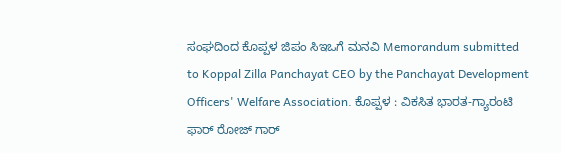ಸಂಘದಿಂದ ಕೊಪ್ಪಳ ಜಿಪಂ ಸಿಇಒಗೆ ಮನವಿ Memorandum submitted to Koppal Zilla Panchayat CEO by the Panchayat Development Officers' Welfare Association. ಕೊಪ್ಪಳ : ವಿಕಸಿತ ಭಾರತ-ಗ್ಯಾರಂಟಿ ಫಾರ್ ರೋಜ್ ಗಾರ್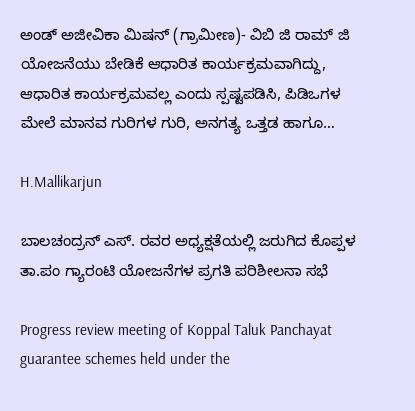ಅಂಡ್ ಅಜೀವಿಕಾ ಮಿಷನ್ (ಗ್ರಾಮೀಣ)- ವಿಬಿ ಜಿ ರಾಮ್ ಜಿ ಯೋಜನೆಯು ಬೇಡಿಕೆ ಆಧಾರಿತ ಕಾರ್ಯಕ್ರಮವಾಗಿದ್ದು, ಆಧಾರಿತ ಕಾರ್ಯಕ್ರಮವಲ್ಲ ಎಂದು ಸ್ಪಷ್ಟಪಡಿಸಿ, ಪಿಡಿಒಗಳ ಮೇಲೆ ಮಾನವ ಗುರಿಗಳ ಗುರಿ, ಅನಗತ್ಯ ಒತ್ತಡ ಹಾಗೂ…

H.Mallikarjun

ಬಾಲಚಂದ್ರನ್ ಎಸ್. ರವರ ಅಧ್ಯಕ್ಷತೆಯಲ್ಲಿ ಜರುಗಿದ ಕೊಪ್ಪಳ ತಾ.ಪಂ ಗ್ಯಾರಂಟಿ ಯೋಜನೆಗಳ ಪ್ರಗತಿ ಪರಿಶೀಲನಾ ಸಭೆ

Progress review meeting of Koppal Taluk Panchayat guarantee schemes held under the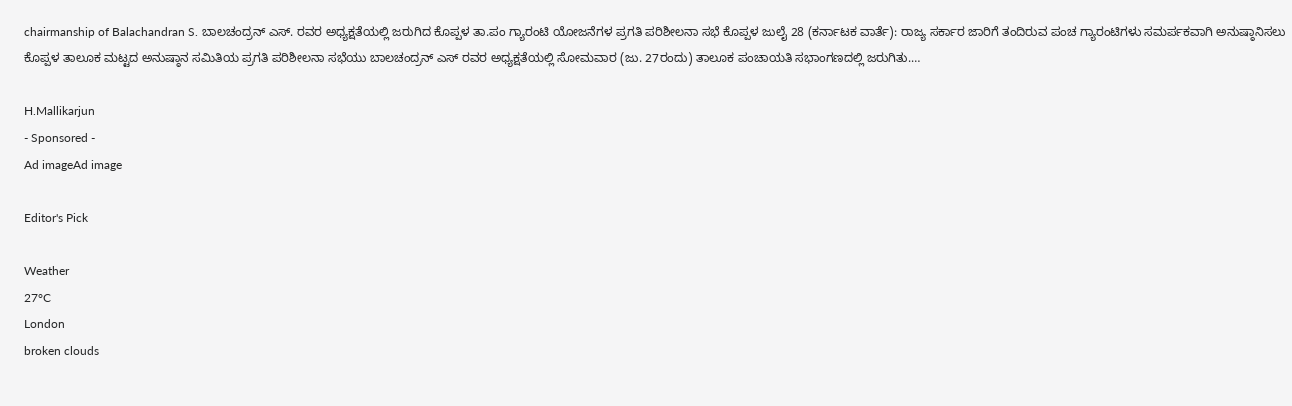chairmanship of Balachandran S. ಬಾಲಚಂದ್ರನ್ ಎಸ್. ರವರ ಅಧ್ಯಕ್ಷತೆಯಲ್ಲಿ ಜರುಗಿದ ಕೊಪ್ಪಳ ತಾ.ಪಂ ಗ್ಯಾರಂಟಿ ಯೋಜನೆಗಳ ಪ್ರಗತಿ ಪರಿಶೀಲನಾ ಸಭೆ ಕೊಪ್ಪಳ ಜುಲೈ 28 (ಕರ್ನಾಟಕ ವಾರ್ತೆ): ರಾಜ್ಯ ಸರ್ಕಾರ ಜಾರಿಗೆ ತಂದಿರುವ ಪಂಚ ಗ್ಯಾರಂಟಿಗಳು ಸಮರ್ಪಕವಾಗಿ ಅನುಷ್ಠಾನಿಸಲು ಕೊಪ್ಪಳ ತಾಲೂಕ ಮಟ್ಟದ ಅನುಷ್ಠಾನ ಸಮಿತಿಯ ಪ್ರಗತಿ ಪರಿಶೀಲನಾ ಸಭೆಯು ಬಾಲಚಂದ್ರನ್ ಎಸ್ ರವರ ಅಧ್ಯಕ್ಷತೆಯಲ್ಲಿ ಸೋಮವಾರ (ಜು. 27ರಂದು) ತಾಲೂಕ ಪಂಚಾಯತಿ ಸಭಾಂಗಣದಲ್ಲಿ ಜರುಗಿತು.…

H.Mallikarjun
- Sponsored -
Ad imageAd image

Editor's Pick

Weather
27°C
London
broken clouds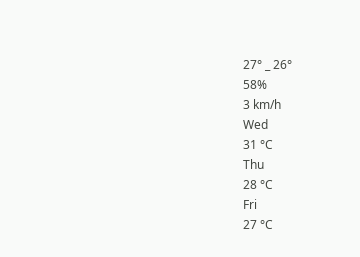27° _ 26°
58%
3 km/h
Wed
31 °C
Thu
28 °C
Fri
27 °C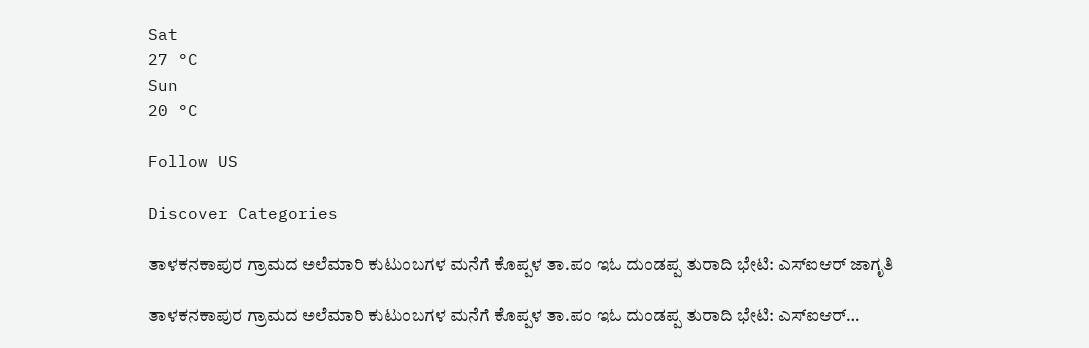Sat
27 °C
Sun
20 °C

Follow US

Discover Categories

ತಾಳಕನಕಾಪುರ ಗ್ರಾಮದ ಅಲೆಮಾರಿ ಕುಟುಂಬಗಳ ಮನೆಗೆ ಕೊಪ್ಪಳ ತಾ.ಪಂ ಇಓ ದುಂಡಪ್ಪ ತುರಾದಿ ಭೇಟಿ: ಎಸ್‌ಐಆರ್ ಜಾಗೃತಿ

ತಾಳಕನಕಾಪುರ ಗ್ರಾಮದ ಅಲೆಮಾರಿ ಕುಟುಂಬಗಳ ಮನೆಗೆ ಕೊಪ್ಪಳ ತಾ.ಪಂ ಇಓ ದುಂಡಪ್ಪ ತುರಾದಿ ಭೇಟಿ: ಎಸ್‌ಐಆರ್…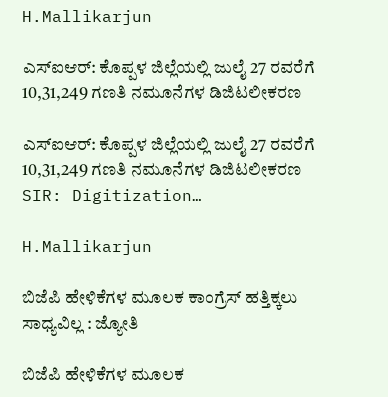H.Mallikarjun

ಎಸ್‌ಐಆರ್: ಕೊಪ್ಪಳ ಜಿಲ್ಲೆಯಲ್ಲಿ ಜುಲೈ 27 ರವರೆಗೆ 10,31,249 ಗಣತಿ ನಮೂನೆಗಳ ಡಿಜಿಟಲೀಕರಣ

ಎಸ್‌ಐಆರ್: ಕೊಪ್ಪಳ ಜಿಲ್ಲೆಯಲ್ಲಿ ಜುಲೈ 27 ರವರೆಗೆ 10,31,249 ಗಣತಿ ನಮೂನೆಗಳ ಡಿಜಿಟಲೀಕರಣ SIR: Digitization…

H.Mallikarjun

ಬಿಜೆಪಿ ಹೇಳಿಕೆಗಳ ಮೂಲಕ ಕಾಂಗ್ರೆಸ್ ಹತ್ತಿಕ್ಕಲು ಸಾಧ್ಯವಿಲ್ಲ : ಜ್ಯೋತಿ

ಬಿಜೆಪಿ ಹೇಳಿಕೆಗಳ ಮೂಲಕ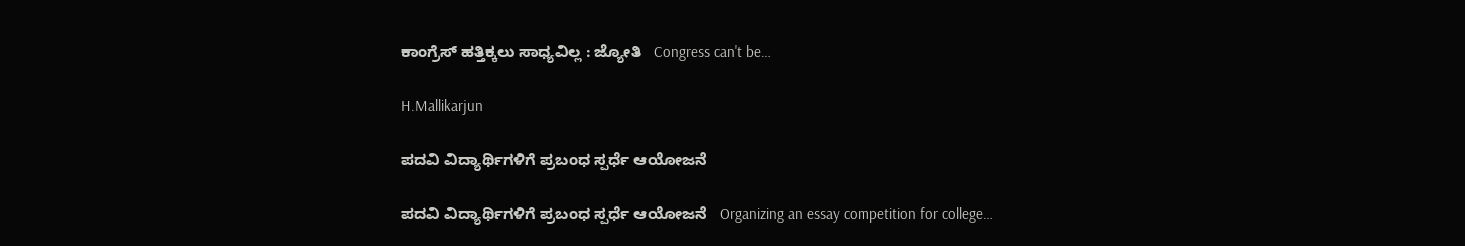ಕಾಂಗ್ರೆಸ್ ಹತ್ತಿಕ್ಕಲು ಸಾಧ್ಯವಿಲ್ಲ : ಜ್ಯೋತಿ   Congress can't be…

H.Mallikarjun

ಪದವಿ ವಿದ್ಯಾರ್ಥಿಗಳಿಗೆ ಪ್ರಬಂಧ ಸ್ಪರ್ಧೆ ಆಯೋಜನೆ

ಪದವಿ ವಿದ್ಯಾರ್ಥಿಗಳಿಗೆ ಪ್ರಬಂಧ ಸ್ಪರ್ಧೆ ಆಯೋಜನೆ   Organizing an essay competition for college…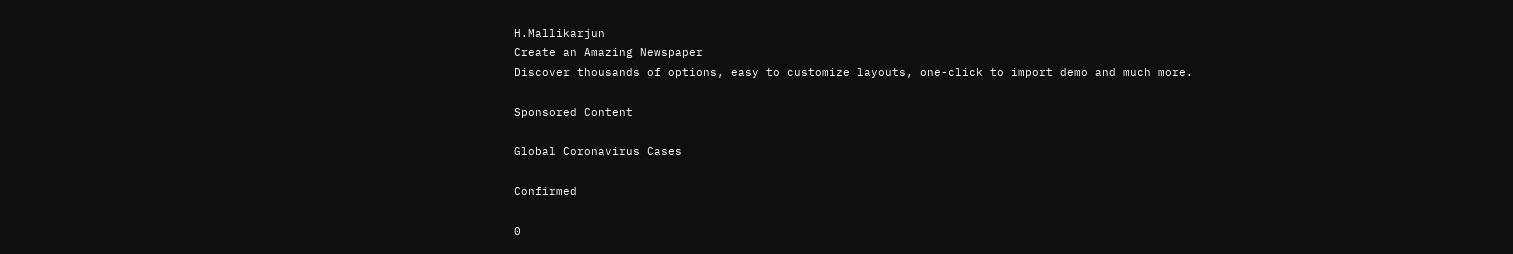H.Mallikarjun
Create an Amazing Newspaper
Discover thousands of options, easy to customize layouts, one-click to import demo and much more.

Sponsored Content

Global Coronavirus Cases

Confirmed

0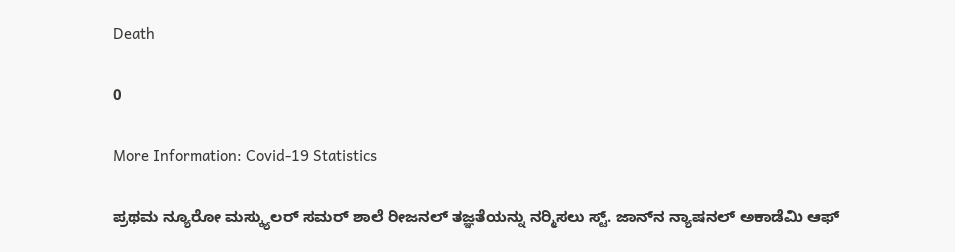Death

0

More Information: Covid-19 Statistics

ಪ್ರಥಮ ನ್ಯೂರೋ ಮಸ್ಕ್ಯುಲರ್ ಸಮರ್ ಶಾಲೆ ರೀಜನಲ್ ತಜ್ಞತೆಯನ್ನು ನರ‍್ಮಿಸಲು ಸ್ಟ್. ಜಾನ್‌ನ ನ್ಯಾಷನಲ್ ಅಕಾಡೆಮಿ ಆಫ್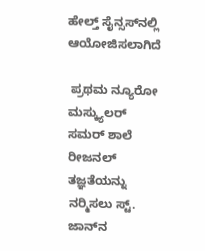ಹೇಲ್ತ್ ಸೈನ್ಸಸ್‌ನಲ್ಲಿ ಆಯೋಜಿಸಲಾಗಿದೆ

 ಪ್ರಥಮ ನ್ಯೂರೋ ಮಸ್ಕ್ಯುಲರ್ ಸಮರ್ ಶಾಲೆ ರೀಜನಲ್ ತಜ್ಞತೆಯನ್ನು ನರ‍್ಮಿಸಲು ಸ್ಟ್. ಜಾನ್‌ನ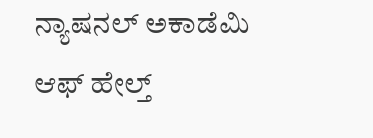ನ್ಯಾಷನಲ್ ಅಕಾಡೆಮಿ ಆಫ್ ಹೇಲ್ತ್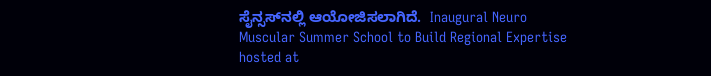ಸೈನ್ಸಸ್‌ನಲ್ಲಿ ಆಯೋಜಿಸಲಾಗಿದೆ.  Inaugural Neuro Muscular Summer School to Build Regional Expertise hosted at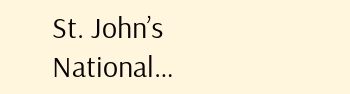St. John’s National…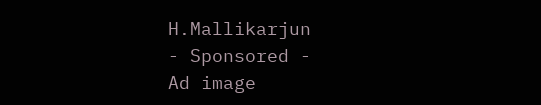H.Mallikarjun
- Sponsored -
Ad image